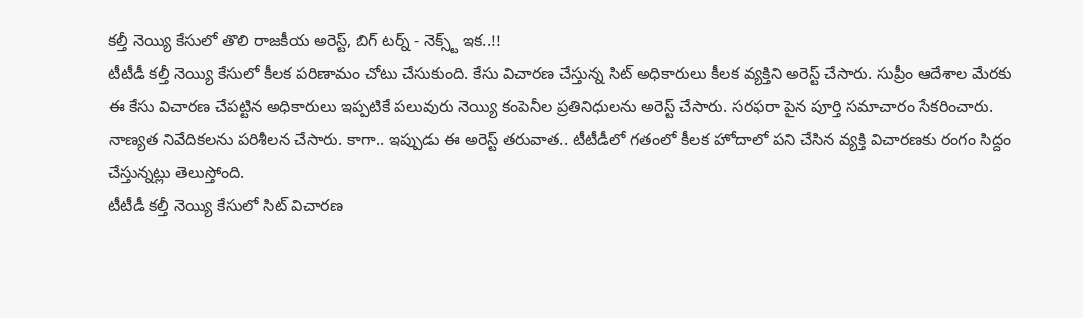కల్తీ నెయ్యి కేసులో తొలి రాజకీయ అరెస్ట్, బిగ్ టర్న్ - నెక్స్ట్ ఇక..!!
టీటీడీ కల్తీ నెయ్యి కేసులో కీలక పరిణామం చోటు చేసుకుంది. కేసు విచారణ చేస్తున్న సిట్ అధికారులు కీలక వ్యక్తిని అరెస్ట్ చేసారు. సుప్రీం ఆదేశాల మేరకు ఈ కేసు విచారణ చేపట్టిన అధికారులు ఇప్పటికే పలువురు నెయ్యి కంపెనీల ప్రతినిధులను అరెస్ట్ చేసారు. సరఫరా పైన పూర్తి సమాచారం సేకరించారు. నాణ్యత నివేదికలను పరిశీలన చేసారు. కాగా.. ఇప్పుడు ఈ అరెస్ట్ తరువాత.. టీటీడీలో గతంలో కీలక హోదాలో పని చేసిన వ్యక్తి విచారణకు రంగం సిద్దం చేస్తున్నట్లు తెలుస్తోంది.
టీటీడీ కల్తీ నెయ్యి కేసులో సిట్ విచారణ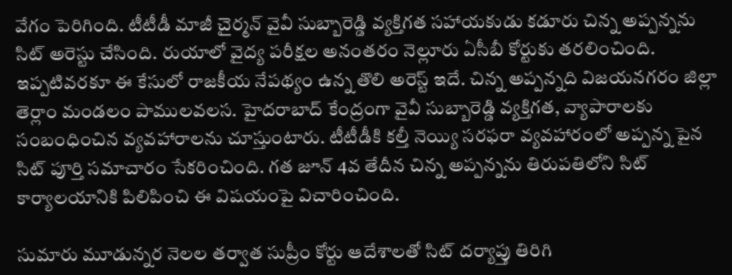వేగం పెరిగింది. టీటీడీ మాజీ చైర్మన్ వైవీ సుబ్బారెడ్డి వ్యక్తిగత సహాయకుడు కడూరు చిన్న అప్పన్నను సిట్ అరెస్టు చేసింది. రుయాలో వైద్య పరీక్షల అనంతరం నెల్లూరు ఏసీబీ కోర్టుకు తరలించింది. ఇప్పటివరకూ ఈ కేసులో రాజకీయ నేపథ్యం ఉన్న తొలి అరెస్ట్ ఇదే. చిన్న అప్పన్నది విజయనగరం జిల్లా తెర్లాం మండలం పాములవలస. హైదరాబాద్ కేంద్రంగా వైవీ సుబ్బారెడ్డి వ్యక్తిగత, వ్యాపారాలకు సంబంధించిన వ్యవహారాలను చూస్తుంటారు. టీటీడీకి కల్తీ నెయ్యి సరఫరా వ్యవహారంలో అప్పన్న పైన సిట్ పూర్తి సమాచారం సేకరించింది. గత జూన్ 4వ తేదీన చిన్న అప్పన్నను తిరుపతిలోని సిట్ కార్యాలయానికి పిలిపించి ఈ విషయంపై విచారించింది.

సుమారు మూడున్నర నెలల తర్వాత సుప్రీం కోర్టు ఆదేశాలతో సిట్ దర్యాప్తు తిరిగి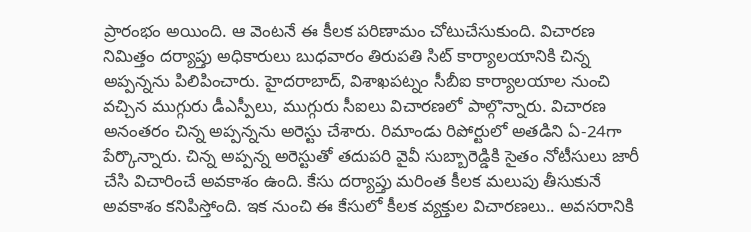ప్రారంభం అయింది. ఆ వెంటనే ఈ కీలక పరిణామం చోటుచేసుకుంది. విచారణ నిమిత్తం దర్యాప్తు అధికారులు బుధవారం తిరుపతి సిట్ కార్యాలయానికి చిన్న అప్పన్నను పిలిపించారు. హైదరాబాద్, విశాఖపట్నం సీబీఐ కార్యాలయాల నుంచి వచ్చిన ముగ్గురు డీఎస్పీలు, ముగ్గురు సీఐలు విచారణలో పాల్గొన్నారు. విచారణ అనంతరం చిన్న అప్పన్నను అరెస్టు చేశారు. రిమాండు రిపోర్టులో అతడిని ఏ-24గా పేర్కొన్నారు. చిన్న అప్పన్న అరెస్టుతో తదుపరి వైవీ సుబ్బారెడ్డికి సైతం నోటీసులు జారీ చేసి విచారించే అవకాశం ఉంది. కేసు దర్యాప్తు మరింత కీలక మలుపు తీసుకునే అవకాశం కనిపిస్తోంది. ఇక నుంచి ఈ కేసులో కీలక వ్యక్తుల విచారణలు.. అవసరానికి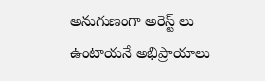అనుగుణంగా అరెస్ట్ లు ఉంటాయనే అభిప్రాయాలు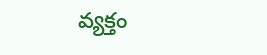వ్యక్తం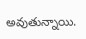అవుతున్నాయి.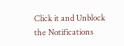Click it and Unblock the Notifications